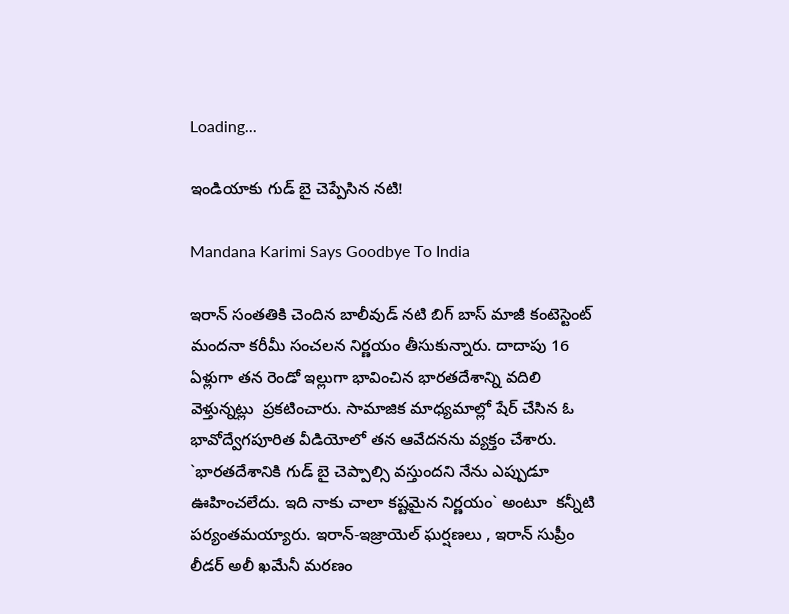Loading...

ఇండియాకు గుడ్ బై చెప్పేసిన న‌టి!

Mandana Karimi Says Goodbye To India

ఇరాన్ సంతతికి చెందిన బాలీవుడ్ నటి బిగ్ బాస్ మాజీ కంటెస్టెంట్ మందనా కరీమీ సంచలన నిర్ణయం తీసుకున్నారు. దాదాపు 16 ఏళ్లుగా తన రెండో ఇల్లుగా భావించిన భారతదేశాన్ని వదిలి వెళ్తున్నట్లు  ప్రకటించారు. సామాజిక మాధ్యమాల్లో షేర్ చేసిన ఓ భావోద్వేగపూరిత వీడియోలో తన ఆవేదనను వ్యక్తం చేశారు. `భారతదేశానికి గుడ్ బై చెప్పాల్సి వస్తుందని నేను ఎప్పుడూ ఊహించలేదు. ఇది నాకు చాలా కష్టమైన నిర్ణయం` అంటూ  కన్నీటి పర్యంతమయ్యారు. ఇరాన్-ఇజ్రాయెల్ ఘర్షణలు , ఇరాన్ సుప్రీం లీడర్ అలీ ఖమేనీ మరణం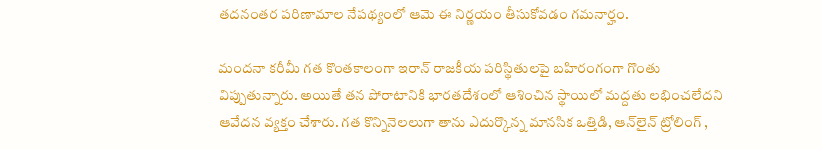తదనంతర పరిణామాల నేపథ్యంలో ఆమె ఈ నిర్ణయం తీసుకోవడం గమనార్హం.

మందనా కరీమీ గత కొంతకాలంగా ఇరాన్ రాజకీయ పరిస్థితులపై బహిరంగంగా గొంతు విప్పుతున్నారు. అయితే తన పోరాటానికి భారతదేశంలో ఆశించిన స్థాయిలో మద్దతు లభించలేదని  ఆవేదన వ్యక్తం చేశారు. గత కొన్నినెలలుగా తాను ఎదుర్కొన్న మానసిక ఒత్తిడి, ఆన్‌లైన్ ట్రోలింగ్ ,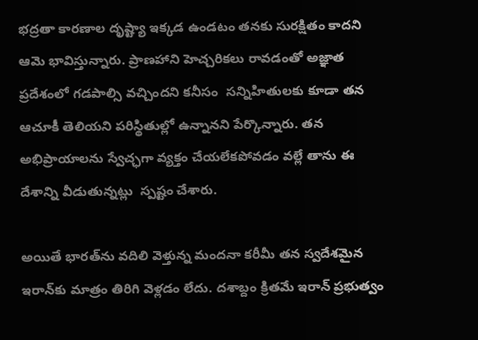భద్రతా కారణాల దృష్ట్యా ఇక్కడ ఉండటం తనకు సురక్షితం కాదని ఆమె భావిస్తున్నారు. ప్రాణహాని హెచ్చరికలు రావడంతో అజ్ఞాత ప్రదేశంలో గడపాల్సి వచ్చిందని కనీసం  సన్నిహితులకు కూడా తన ఆచూకీ తెలియని పరిస్థితుల్లో ఉన్నానని పేర్కొన్నారు. తన అభిప్రాయాలను స్వేచ్ఛగా వ్యక్తం చేయలేకపోవడం వల్లే తాను ఈ దేశాన్ని వీడుతున్నట్లు  స్పష్టం చేశారు.

అయితే భారత్‌ను వదిలి వెళ్తున్న మందనా కరీమీ తన స్వదేశమైన ఇరాన్‌కు మాత్రం తిరిగి వెళ్లడం లేదు. దశాబ్దం క్రితమే ఇరాన్ ప్రభుత్వం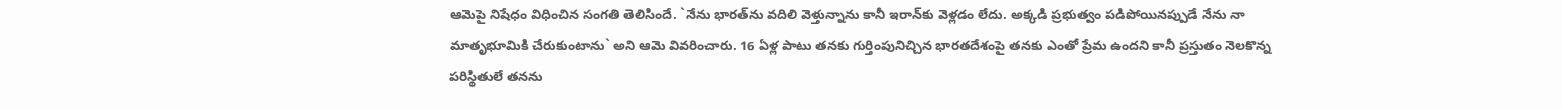ఆమెపై నిషేధం విధించిన సంగతి తెలిసిందే. `నేను భారత్‌ను వదిలి వెళ్తున్నాను కానీ ఇరాన్‌కు వెళ్లడం లేదు. అక్కడి ప్రభుత్వం పడిపోయినప్పుడే నేను నా మాతృభూమికి చేరుకుంటాను` అని ఆమె వివరించారు. 16 ఏళ్ల పాటు తనకు గుర్తింపునిచ్చిన భారతదేశంపై తనకు ఎంతో ప్రేమ ఉందని కానీ ప్రస్తుతం నెలకొన్న పరిస్థితులే తనను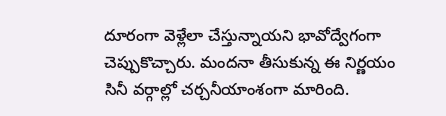దూరంగా వెళ్లేలా చేస్తున్నాయని భావోద్వేగంగా చెప్పుకొచ్చారు. మందనా తీసుకున్న ఈ నిర్ణయం సినీ వర్గాల్లో చర్చనీయాంశంగా మారింది.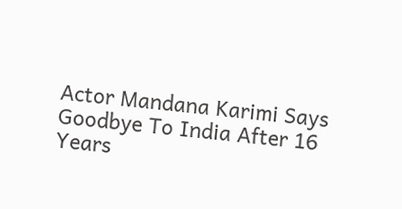Actor Mandana Karimi Says Goodbye To India After 16 Years